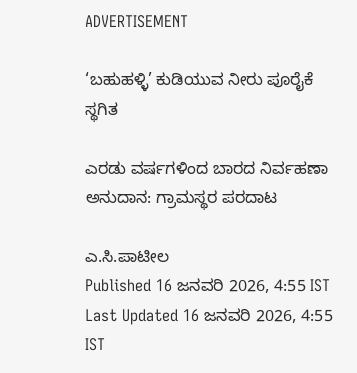ADVERTISEMENT

‘ಬಹುಹಳ್ಳಿ’ ಕುಡಿಯುವ ನೀರು ಪೂರೈಕೆ ಸ್ಥಗಿತ

ಎರಡು ವರ್ಷಗಳಿಂದ ಬಾರದ ನಿರ್ವಹಣಾ ಅನುದಾನ: ಗ್ರಾಮಸ್ಥರ ಪರದಾಟ

ಎ.ಸಿ.ಪಾಟೀಲ
Published 16 ಜನವರಿ 2026, 4:55 IST
Last Updated 16 ಜನವರಿ 2026, 4:55 IST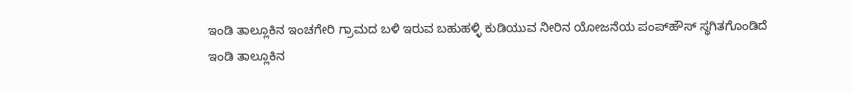ಇಂಡಿ ತಾಲ್ಲೂಕಿನ ಇಂಚಗೇರಿ ಗ್ರಾಮದ ಬಳಿ ಇರುವ ಬಹುಹಳ್ಳಿ ಕುಡಿಯುವ ನೀರಿನ ಯೋಜನೆಯ ಪಂಪ್‌ಹೌಸ್ ಸ್ಥಗಿತಗೊಂಡಿದೆ
ಇಂಡಿ ತಾಲ್ಲೂಕಿನ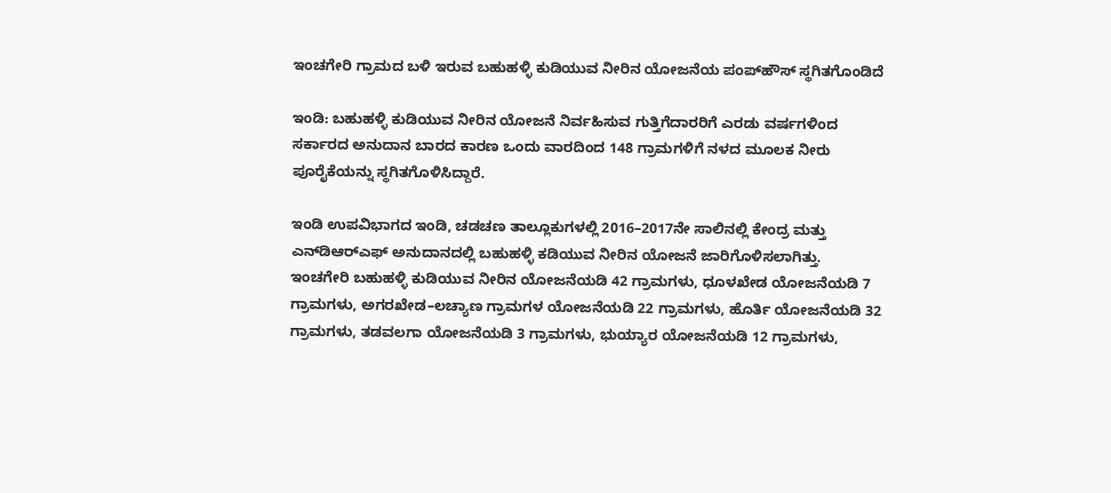ಇಂಚಗೇರಿ ಗ್ರಾಮದ ಬಳಿ ಇರುವ ಬಹುಹಳ್ಳಿ ಕುಡಿಯುವ ನೀರಿನ ಯೋಜನೆಯ ಪಂಪ್‌ಹೌಸ್ ಸ್ಥಗಿತಗೊಂಡಿದೆ

ಇಂಡಿ: ಬಹುಹಳ್ಳಿ ಕುಡಿಯುವ ನೀರಿನ ಯೋಜನೆ ನಿರ್ವಹಿಸುವ ಗುತ್ತಿಗೆದಾರರಿಗೆ ಎರಡು ವರ್ಷಗಳಿಂದ ಸರ್ಕಾರದ ಅನುದಾನ ಬಾರದ ಕಾರಣ ಒಂದು ವಾರದಿಂದ 148 ಗ್ರಾಮಗಳಿಗೆ ನಳದ ಮೂಲಕ ನೀರು ಪೂರೈಕೆಯನ್ನು ಸ್ಥಗಿತಗೊಳಿಸಿದ್ದಾರೆ.

ಇಂಡಿ ಉಪವಿಭಾಗದ ಇಂಡಿ, ಚಡಚಣ ತಾಲ್ಲೂಕುಗಳಲ್ಲಿ 2016–2017ನೇ ಸಾಲಿನಲ್ಲಿ ಕೇಂದ್ರ ಮತ್ತು ಎನ್‌ಡಿಆರ್‌ಎಫ್‌ ಅನುದಾನದಲ್ಲಿ ಬಹುಹಳ್ಳಿ ಕಡಿಯುವ ನೀರಿನ ಯೋಜನೆ ಜಾರಿಗೊಳಿಸಲಾಗಿತ್ತು. ಇಂಚಗೇರಿ ಬಹುಹಳ್ಳಿ ಕುಡಿಯುವ ನೀರಿನ ಯೋಜನೆಯಡಿ 42 ಗ್ರಾಮಗಳು, ಧೂಳಖೇಡ ಯೋಜನೆಯಡಿ 7 ಗ್ರಾಮಗಳು, ಅಗರಖೇಡ–ಲಚ್ಯಾಣ ಗ್ರಾಮಗಳ ಯೋಜನೆಯಡಿ 22 ಗ್ರಾಮಗಳು, ಹೊರ್ತಿ ಯೋಜನೆಯಡಿ 32 ಗ್ರಾಮಗಳು, ತಡವಲಗಾ ಯೋಜನೆಯಡಿ 3 ಗ್ರಾಮಗಳು, ಭುಯ್ಯಾರ ಯೋಜನೆಯಡಿ 12 ಗ್ರಾಮಗಳು,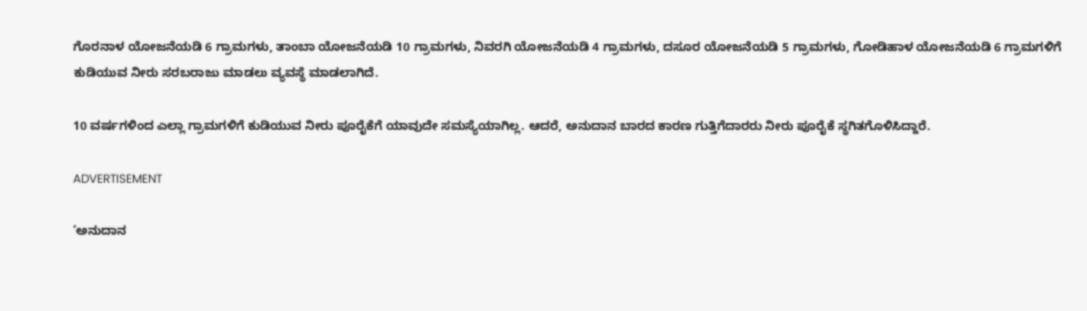ಗೊರನಾಳ ಯೋಜನೆಯಡಿ 6 ಗ್ರಾಮಗಳು, ತಾಂಬಾ ಯೋಜನೆಯಡಿ 10 ಗ್ರಾಮಗಳು, ನಿವರಗಿ ಯೋಜನೆಯಡಿ 4 ಗ್ರಾಮಗಳು, ದಸೂರ ಯೋಜನೆಯಡಿ 5 ಗ್ರಾಮಗಳು, ಗೋಡಿಹಾಳ ಯೋಜನೆಯಡಿ 6 ಗ್ರಾಮಗಳಿಗೆ ಕುಡಿಯುವ ನೀರು ಸರಬರಾಜು ಮಾಡಲು ವ್ಯವಸ್ಥೆ ಮಾಡಲಾಗಿದೆ.

10 ವರ್ಷಗಳಿಂದ ಎಲ್ಲಾ ಗ್ರಾಮಗಳಿಗೆ ಕುಡಿಯುವ ನೀರು ಪೂರೈಕೆಗೆ ಯಾವುದೇ ಸಮಸ್ಯೆಯಾಗಿಲ್ಲ. ಆದರೆ, ಅನುದಾನ ಬಾರದ ಕಾರಣ ಗುತ್ತಿಗೆದಾರರು ನೀರು ಪೂರೈಕೆ ಸ್ಥಗಿತಗೊಳಿಸಿದ್ದಾರೆ.

ADVERTISEMENT

‘ಅನುದಾನ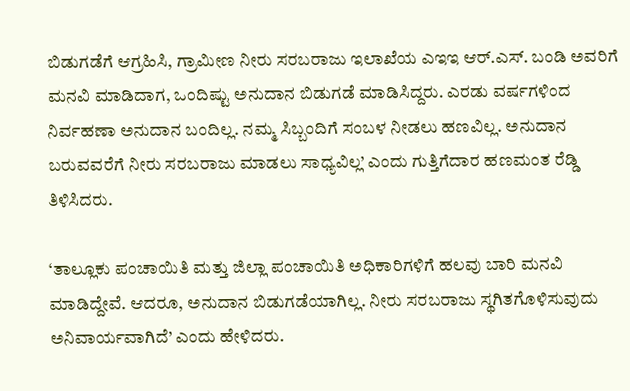ಬಿಡುಗಡೆಗೆ ಆಗ್ರಹಿಸಿ, ಗ್ರಾಮೀಣ ನೀರು ಸರಬರಾಜು ಇಲಾಖೆಯ ಎಇಇ ಆರ್.ಎಸ್. ಬಂಡಿ ಅವರಿಗೆ ಮನವಿ ಮಾಡಿದಾಗ, ಒಂದಿಷ್ಟು ಅನುದಾನ ಬಿಡುಗಡೆ ಮಾಡಿಸಿದ್ದರು. ಎರಡು ವರ್ಷಗಳಿಂದ ನಿರ್ವಹಣಾ ಅನುದಾನ ಬಂದಿಲ್ಲ. ನಮ್ಮ ಸಿಬ್ಬಂದಿಗೆ ಸಂಬಳ ನೀಡಲು ಹಣವಿಲ್ಲ. ಅನುದಾನ ಬರುವವರೆಗೆ ನೀರು ಸರಬರಾಜು ಮಾಡಲು ಸಾಧ್ಯವಿಲ್ಲ’ ಎಂದು ಗುತ್ತಿಗೆದಾರ ಹಣಮಂತ ರೆಡ್ಡಿ ತಿಳಿಸಿದರು.

‘ತಾಲ್ಲೂಕು ಪಂಚಾಯಿತಿ ಮತ್ತು ಜಿಲ್ಲಾ ಪಂಚಾಯಿತಿ ಅಧಿಕಾರಿಗಳಿಗೆ ಹಲವು ಬಾರಿ ಮನವಿ ಮಾಡಿದ್ದೇವೆ. ಆದರೂ, ಅನುದಾನ ಬಿಡುಗಡೆಯಾಗಿಲ್ಲ. ನೀರು ಸರಬರಾಜು ಸ್ಥಗಿತಗೊಳಿಸುವುದು ಅನಿವಾರ್ಯವಾಗಿದೆ’ ಎಂದು ಹೇಳಿದರು.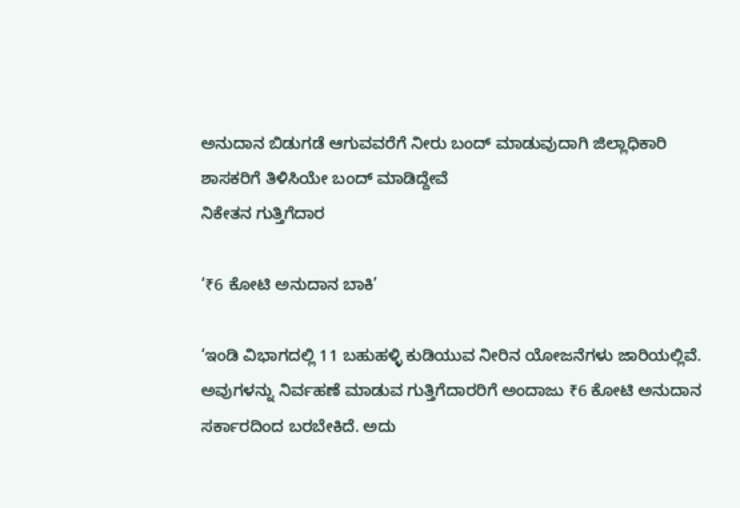ಅನುದಾನ ಬಿಡುಗಡೆ ಆಗುವವರೆಗೆ ನೀರು ಬಂದ್ ಮಾಡುವುದಾಗಿ ಜಿಲ್ಲಾಧಿಕಾರಿ ಶಾಸಕರಿಗೆ ತಿಳಿಸಿಯೇ ಬಂದ್ ಮಾಡಿದ್ದೇವೆ
ನಿಕೇತನ ಗುತ್ತಿಗೆದಾರ

‘₹6 ಕೋಟಿ ಅನುದಾನ ಬಾಕಿ’

‘ಇಂಡಿ ವಿಭಾಗದಲ್ಲಿ 11 ಬಹುಹಳ್ಳಿ ಕುಡಿಯುವ ನೀರಿನ ಯೋಜನೆಗಳು ಜಾರಿಯಲ್ಲಿವೆ. ಅವುಗಳನ್ನು ನಿರ್ವಹಣೆ ಮಾಡುವ ಗುತ್ತಿಗೆದಾರರಿಗೆ ಅಂದಾಜು ₹6 ಕೋಟಿ ಅನುದಾನ ಸರ್ಕಾರದಿಂದ ಬರಬೇಕಿದೆ. ಅದು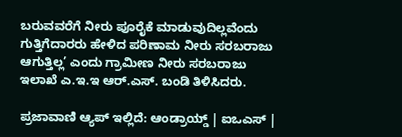ಬರುವವರೆಗೆ ನೀರು ಪೂರೈಕೆ ಮಾಡುವುದಿಲ್ಲವೆಂದು ಗುತ್ತಿಗೆದಾರರು ಹೇಳಿದ ಪರಿಣಾಮ ನೀರು ಸರಬರಾಜು ಆಗುತ್ತಿಲ್ಲ’ ಎಂದು ಗ್ರಾಮೀಣ ನೀರು ಸರಬರಾಜು ಇಲಾಖೆ ಎ.ಇ.ಇ ಆರ್.ಎಸ್. ಬಂಡಿ ತಿಳಿಸಿದರು.

ಪ್ರಜಾವಾಣಿ ಆ್ಯಪ್ ಇಲ್ಲಿದೆ: ಆಂಡ್ರಾಯ್ಡ್ | ಐಒಎಸ್ |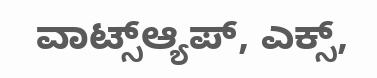ವಾಟ್ಸ್ಆ್ಯಪ್, ಎಕ್ಸ್,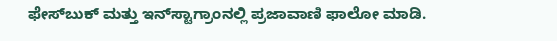ಫೇಸ್‌ಬುಕ್ ಮತ್ತು ಇನ್‌ಸ್ಟಾಗ್ರಾಂನಲ್ಲಿ ಪ್ರಜಾವಾಣಿ ಫಾಲೋ ಮಾಡಿ.